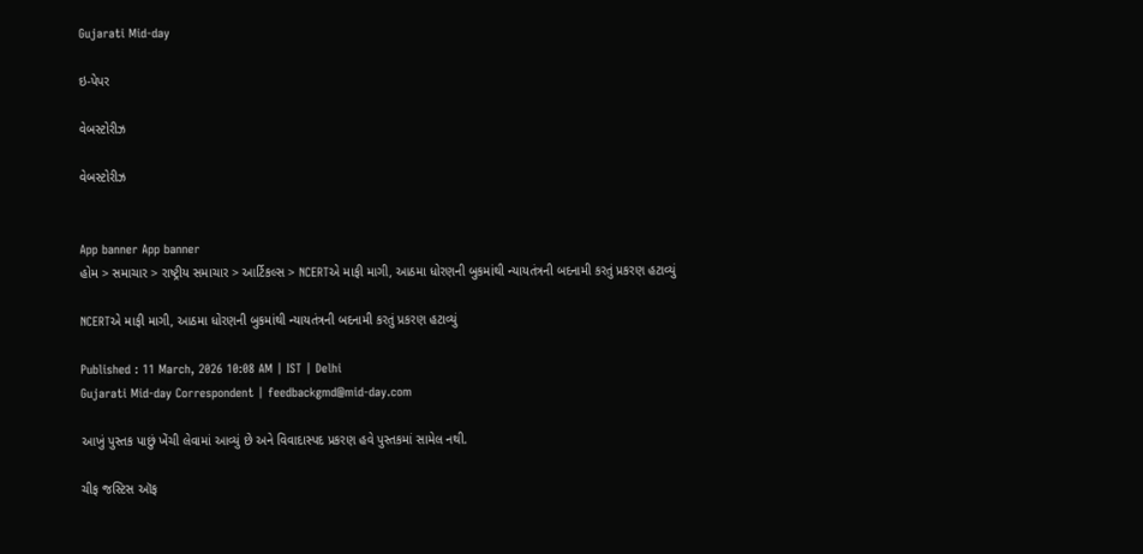Gujarati Mid-day

ઇ-પેપર

વેબસ્ટોરીઝ

વેબસ્ટોરીઝ


App banner App banner
હોમ > સમાચાર > રાષ્ટ્રીય સમાચાર > આર્ટિકલ્સ > NCERTએ માફી માગી, આઠમા ધોરણની બુકમાંથી ન્યાયતંત્રની બદનામી કરતું પ્રકરણ હટાવ્યું

NCERTએ માફી માગી, આઠમા ધોરણની બુકમાંથી ન્યાયતંત્રની બદનામી કરતું પ્રકરણ હટાવ્યું

Published : 11 March, 2026 10:08 AM | IST | Delhi
Gujarati Mid-day Correspondent | feedbackgmd@mid-day.com

આખું પુસ્તક પાછું ખેંચી લેવામાં આવ્યું છે અને વિવાદાસ્પદ પ્રકરણ હવે પુસ્તકમાં સામેલ નથી.

ચીફ જસ્ટિસ ઑફ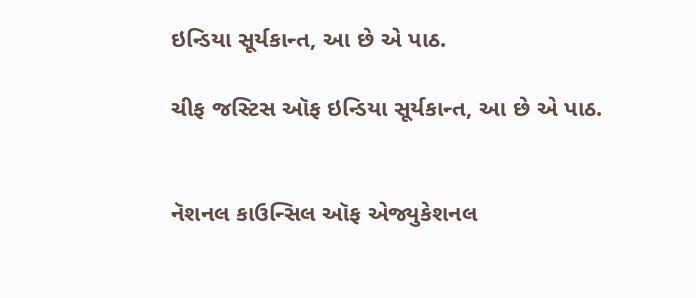ઇન્ડિયા સૂર્યકાન્ત, આ છે એ પાઠ.

ચીફ જસ્ટિસ ઑફ ઇન્ડિયા સૂર્યકાન્ત, આ છે એ પાઠ.


નૅશનલ કાઉન્સિલ ઑફ એજ્યુકેશનલ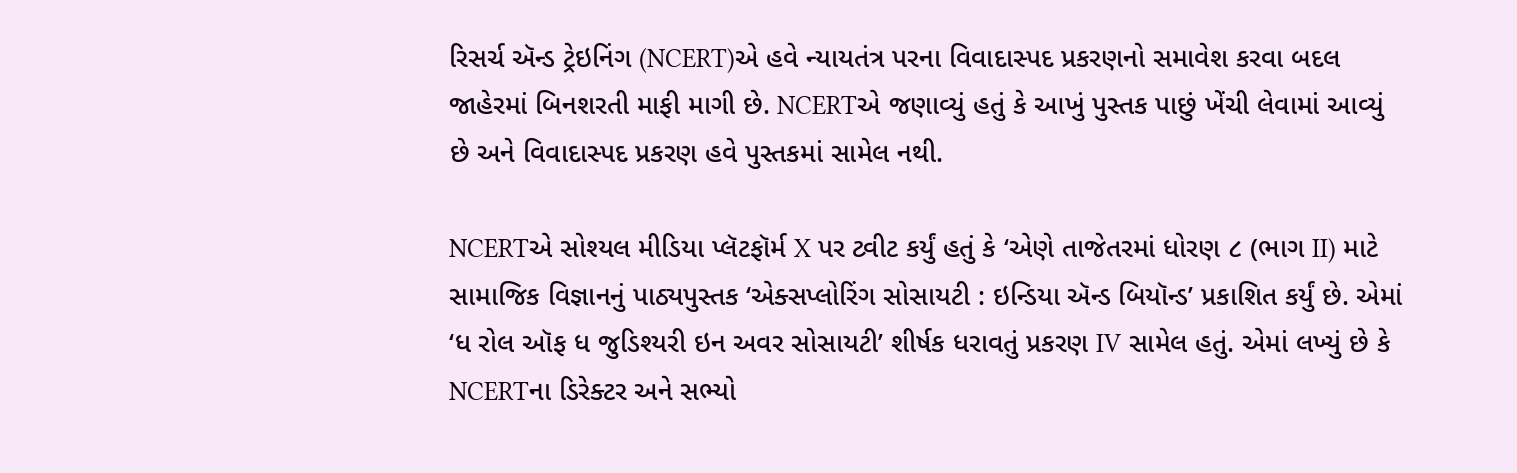રિસર્ચ ઍન્ડ ટ્રેઇનિંગ (NCERT)એ હવે ન્યાયતંત્ર પરના વિવાદાસ્પદ પ્રકરણનો સમાવેશ કરવા બદલ જાહેરમાં બિનશરતી માફી માગી છે. NCERTએ જણાવ્યું હતું કે આખું પુસ્તક પાછું ખેંચી લેવામાં આવ્યું છે અને વિવાદાસ્પદ પ્રકરણ હવે પુસ્તકમાં સામેલ નથી.

NCERTએ સોશ્યલ મીડિયા પ્લૅટફૉર્મ X પર ટ્વીટ કર્યું હતું કે ‘એણે તાજેતરમાં ધોરણ ૮ (ભાગ II) માટે સામાજિક વિજ્ઞાનનું પાઠ્યપુસ્તક ‘એક્સપ્લોરિંગ સોસાયટી : ઇન્ડિયા ઍન્ડ બિયૉન્ડ’ પ્રકાશિત કર્યું છે. એમાં ‘ધ રોલ ઑફ ધ જુડિશ્યરી ઇન અવર સોસાયટી’ શીર્ષક ધરાવતું પ્રકરણ IV સામેલ હતું. એમાં લખ્યું છે કે NCERTના ડિરેક્ટર અને સભ્યો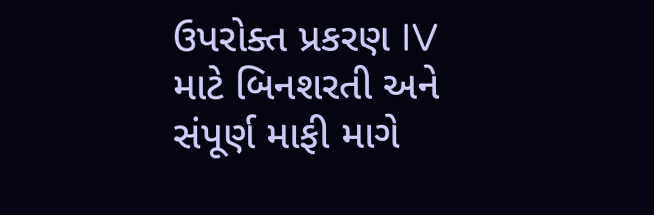ઉપરોક્ત પ્રકરણ IV માટે બિનશરતી અને સંપૂર્ણ માફી માગે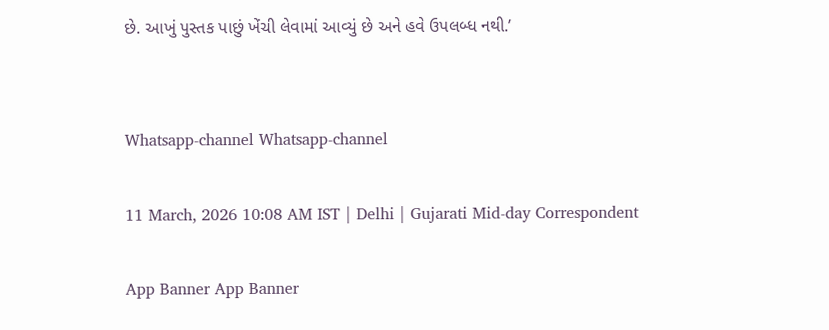છે. આખું પુસ્તક પાછું ખેંચી લેવામાં આવ્યું છે અને હવે ઉપલબ્ધ નથી.’


Whatsapp-channel Whatsapp-channel

11 March, 2026 10:08 AM IST | Delhi | Gujarati Mid-day Correspondent

App Banner App Banner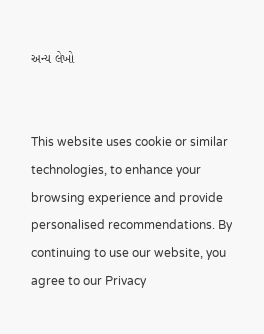અન્ય લેખો


This website uses cookie or similar technologies, to enhance your browsing experience and provide personalised recommendations. By continuing to use our website, you agree to our Privacy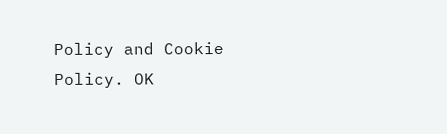Policy and Cookie Policy. OK